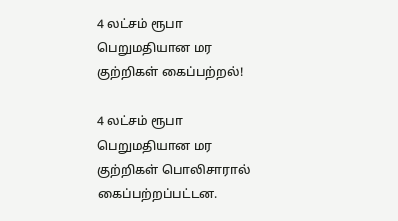4 லட்சம் ரூபா பெறுமதியான மர குற்றிகள் கைப்பற்றல்!

4 லட்சம் ரூபா பெறுமதியான மர குற்றிகள் பொலிசாரால் கைப்பற்றப்பட்டன.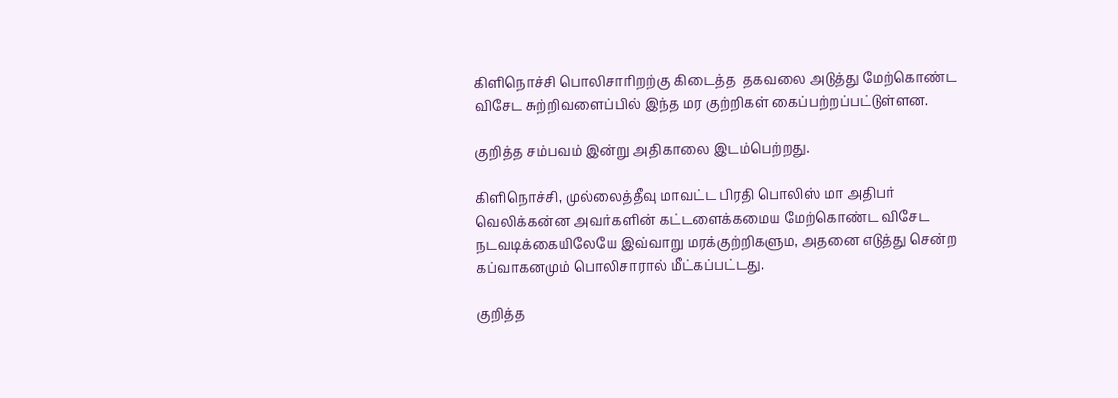கிளிநொச்சி பொலிசாரிறற்கு கிடைத்த  தகவலை அடுத்து மேற்கொண்ட விசேட சுற்றிவளைப்பில் இந்த மர குற்றிகள் கைப்பற்றப்பட்டுள்ளன.

குறித்த சம்பவம் இன்று அதிகாலை இடம்பெற்றது.

கிளிநொச்சி, முல்லைத்தீவு மாவட்ட பிரதி பொலிஸ் மா அதிபர் வெலிக்கன்ன அவர்களின் கட்டளைக்கமைய மேற்கொண்ட விசேட நடவடிக்கையிலேயே இவ்வாறு மரக்குற்றிகளும, அதனை எடுத்து சென்ற கப்வாகனமும் பொலிசாரால் மீட்கப்பட்டது.

குறித்த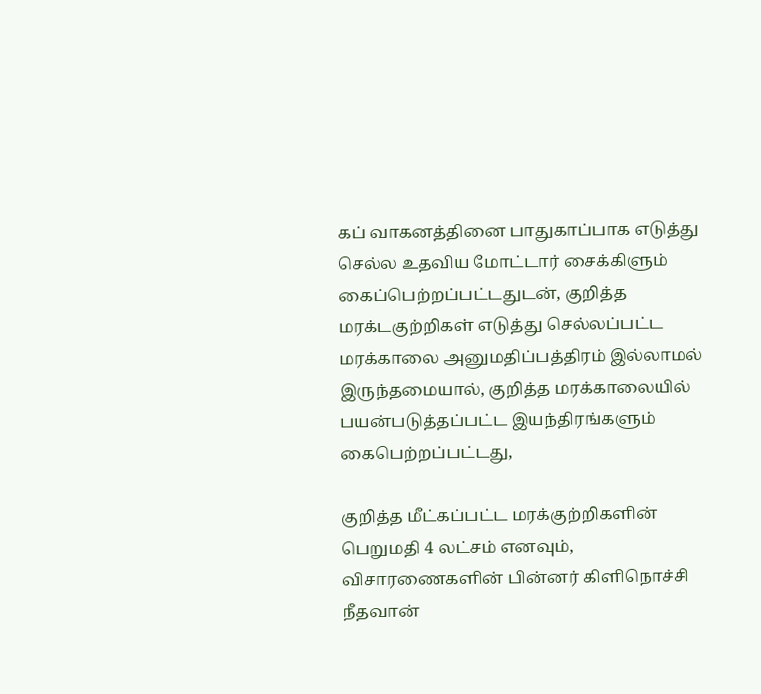கப் வாகனத்தினை பாதுகாப்பாக எடுத்து செல்ல உதவிய மோட்டார் சைக்கிளும் கைப்பெற்றப்பட்டதுடன், குறித்த மரக்டகுற்றிகள் எடுத்து செல்லப்பட்ட மரக்காலை அனுமதிப்பத்திரம் இல்லாமல் இருந்தமையால், குறித்த மரக்காலையில் பயன்படுத்தப்பட்ட இயந்திரங்களும் கைபெற்றப்பட்டது,

குறித்த மீட்கப்பட்ட மரக்குற்றிகளின் பெறுமதி 4 லட்சம் எனவும், விசாரணைகளின் பின்னர் கிளிநொச்சி நீதவான்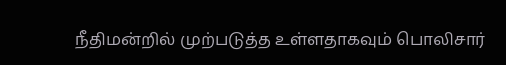நீதிமன்றில் முற்படுத்த உள்ளதாகவும் பொலிசார்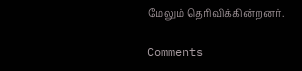மேலும் தெரிவிக்கின்றனர்.

Comments